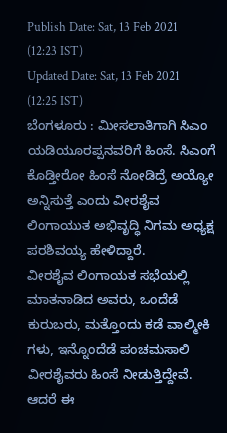Publish Date: Sat, 13 Feb 2021 (12:23 IST)
Updated Date: Sat, 13 Feb 2021 (12:25 IST)
ಬೆಂಗಳೂರು : ಮೀಸಲಾತಿಗಾಗಿ ಸಿಎಂ ಯಡಿಯೂರಪ್ಪನವರಿಗೆ ಹಿಂಸೆ. ಸಿಎಂಗೆ ಕೊಡ್ತೀರೋ ಹಿಂಸೆ ನೋಡಿದ್ರೆ ಅಯ್ಯೋ ಅನ್ನಿಸುತ್ತೆ ಎಂದು ವೀರಶೈವ ಲಿಂಗಾಯುತ ಅಭಿವೃದ್ಧಿ ನಿಗಮ ಅಧ್ಯಕ್ಷ ಪರಶಿವಯ್ಯ ಹೇಳಿದ್ದಾರೆ.
ವೀರಶೈವ ಲಿಂಗಾಯತ ಸಭೆಯಲ್ಲಿ ಮಾತನಾಡಿದ ಅವರು, ಒಂದೆಡೆ ಕುರುಬರು, ಮತ್ತೊಂದು ಕಡೆ ವಾಲ್ಮೀಕಿ ಗಳು, ಇನ್ನೊಂದೆಡೆ ಪಂಚಮಸಾಲಿ ವೀರಶೈವರು ಹಿಂಸೆ ನೀಡುತ್ತಿದ್ದೇವೆ. ಆದರೆ ಈ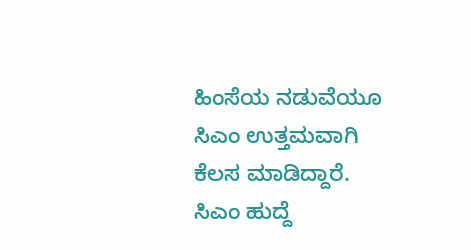ಹಿಂಸೆಯ ನಡುವೆಯೂ ಸಿಎಂ ಉತ್ತಮವಾಗಿ ಕೆಲಸ ಮಾಡಿದ್ದಾರೆ. ಸಿಎಂ ಹುದ್ದೆ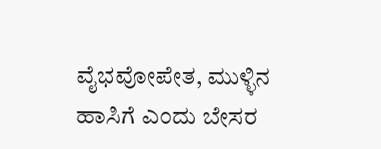ವೈಭವೋಪೇತ, ಮುಳ್ಳಿನ ಹಾಸಿಗೆ ಎಂದು ಬೇಸರ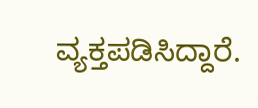ವ್ಯಕ್ತಪಡಿಸಿದ್ದಾರೆ.